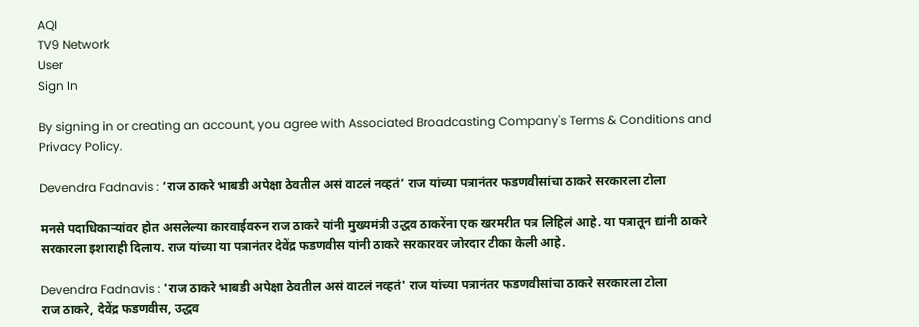AQI
TV9 Network
User
Sign In

By signing in or creating an account, you agree with Associated Broadcasting Company's Terms & Conditions and Privacy Policy.

Devendra Fadnavis : ‘राज ठाकरे भाबडी अपेक्षा ठेवतील असं वाटलं नव्हतं’ राज यांच्या पत्रानंतर फडणवीसांचा ठाकरे सरकारला टोला

मनसे पदाधिकाऱ्यांवर होत असलेल्या कारवाईवरुन राज ठाकरे यांनी मुख्यमंत्री उद्धव ठाकरेंना एक खरमरीत पत्र लिहिलं आहे. या पत्रातून द्यांनी ठाकरे सरकारला इशाराही दिलाय. राज यांच्या या पत्रानंतर देवेंद्र फडणवीस यांनी ठाकरे सरकारवर जोरदार टीका केली आहे.

Devendra Fadnavis : 'राज ठाकरे भाबडी अपेक्षा ठेवतील असं वाटलं नव्हतं' राज यांच्या पत्रानंतर फडणवीसांचा ठाकरे सरकारला टोला
राज ठाकरे, देवेंद्र फडणवीस, उद्धव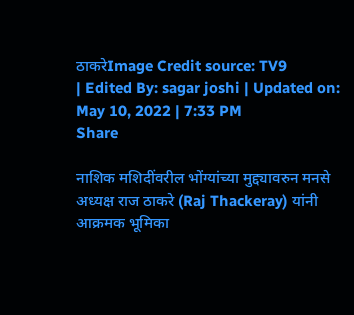ठाकरेImage Credit source: TV9
| Edited By: sagar joshi | Updated on: May 10, 2022 | 7:33 PM
Share

नाशिक मशिदींवरील भोंग्यांच्या मुद्द्यावरुन मनसे अध्यक्ष राज ठाकरे (Raj Thackeray) यांनी आक्रमक भूमिका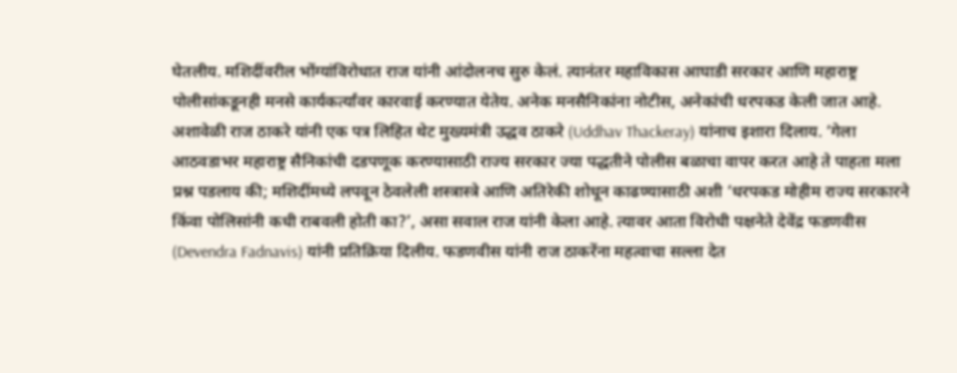घेतलीय. मशिदींवरील भोंग्यांविरोधात राज यांनी आंदोलनच सुरु केलं. त्यानंतर महाविकास आघाडी सरकार आणि महाराष्ट्र पोलीसांकडूनही मनसे कार्यकर्त्यांवर कारवाई करण्यात येतेय. अनेक मनसैनिकांना नोटीस, अनेकांची धरपकड केली जात आहे. अशावेळी राज ठाकरे यांनी एक पत्र लिहित थेट मुख्यमंत्री उद्धव ठाकरे (Uddhav Thackeray) यांनाच इशारा दिलाय. ‘गेला आठवडाभर महाराष्ट्र सैनिकांची दडपणूक करण्यासाठी राज्य सरकार ज्या पद्धतीने पोलीस बळाचा वापर करत आहे ते पाहता मला प्रश्न पडलाय की; मशिदींमध्ये लपवून ठेवलेली शस्त्रास्त्रे आणि अतिरेकी शोधून काढण्यासाठी अशी ‘धरपकड मोहीम राज्य सरकारने किंवा पोलिसांनी कधी राबवली होती का?’, असा सवाल राज यांनी केला आहे. त्यावर आता विरोधी पक्षनेते देवेंद्र फडणवीस (Devendra Fadnavis) यांनी प्रतिक्रिया दिलीय. फडणवीस यांनी राज ठाकरेंना महत्वाचा सल्ला देत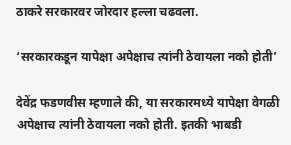ठाकरे सरकारवर जोरदार हल्ला चढवला.

‘सरकारकडून यापेक्षा अपेक्षाच त्यांनी ठेवायला नको होती’

देवेंद्र फडणवीस म्हणाले की, या सरकारमध्ये यापेक्षा वेगळी अपेक्षाच त्यांनी ठेवायला नको होती. इतकी भाबडी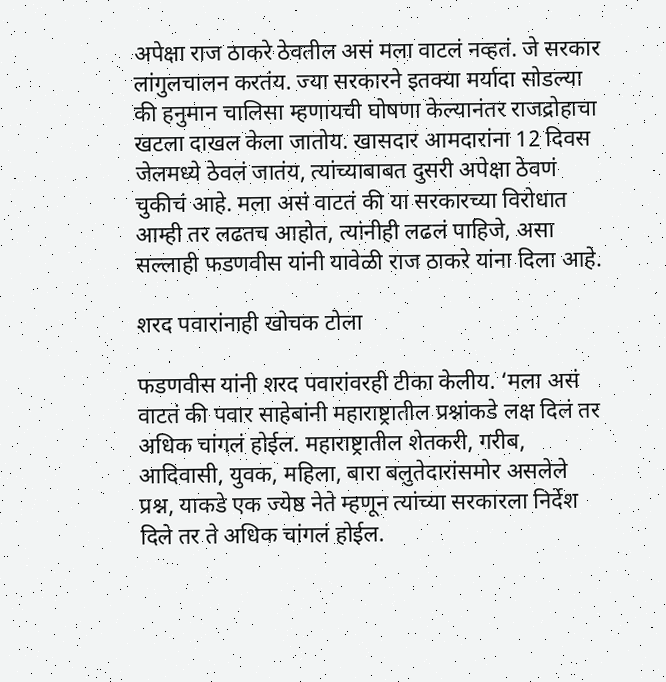अपेक्षा राज ठाकरे ठेवतील असं मला वाटलं नव्हतं. जे सरकार लांगुलचालन करतंय. ज्या सरकारने इतक्या मर्यादा सोडल्या की हनुमान चालिसा म्हणायची घोषणा केल्यानंतर राजद्रोहाचा खटला दाखल केला जातोय. खासदार आमदारांना 12 दिवस जेलमध्ये ठेवलं जातंय, त्यांच्याबाबत दुसरी अपेक्षा ठेवणं चुकीचं आहे. मला असं वाटतं की या सरकारच्या विरोधात आम्ही तर लढतच आहोत, त्यांनीही लढलं पाहिजे, असा सल्लाही फडणवीस यांनी यावेळी राज ठाकरे यांना दिला आहे.

शरद पवारांनाही खोचक टोला

फडणवीस यांनी शरद पवारांवरही टीका केलीय. ‘मला असं वाटतं की पवार साहेबांनी महाराष्ट्रातील प्रश्नांकडे लक्ष दिलं तर अधिक चांगलं होईल. महाराष्ट्रातील शेतकरी, गरीब, आदिवासी, युवक, महिला, बारा बलुतेदारांसमोर असलेले प्रश्न, याकडे एक ज्येष्ठ नेते म्हणून त्यांच्या सरकारला निर्देश दिले तर ते अधिक चांगलं होईल.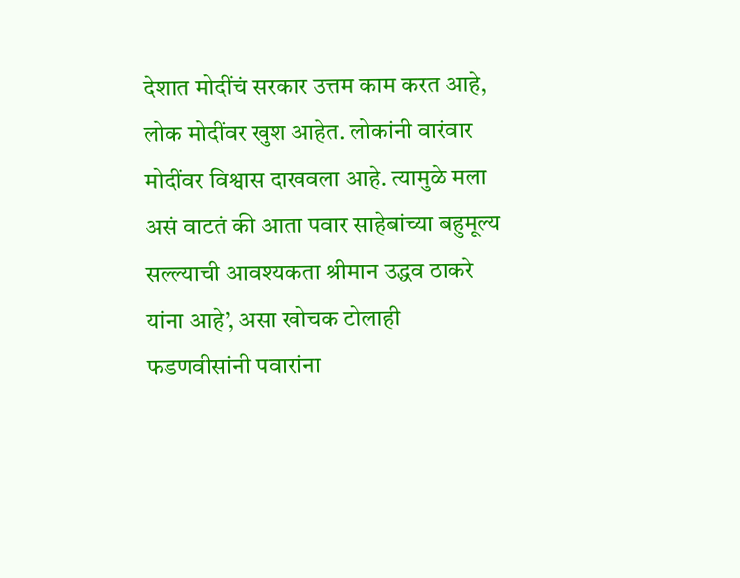देशात मोदींचं सरकार उत्तम काम करत आहे, लोक मोदींवर खुश आहेत. लोकांनी वारंवार मोदींवर विश्वास दाखवला आहे. त्यामुळे मला असं वाटतं की आता पवार साहेबांच्या बहुमूल्य सल्ल्याची आवश्यकता श्रीमान उद्धव ठाकरे यांना आहे’, असा खोचक टोलाही फडणवीसांनी पवारांना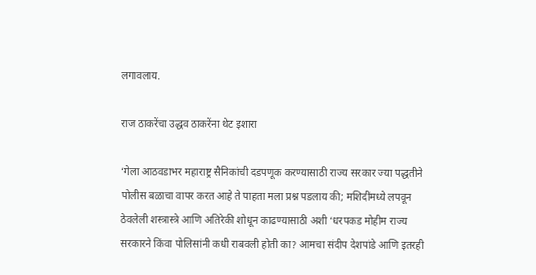लगावलाय.

राज ठाकरेंचा उद्धव ठाकरेंना थेट इशारा

‘गेला आठवडाभर महाराष्ट्र सैनिकांची दडपणूक करण्यासाठी राज्य सरकार ज्या पद्धतीने पोलीस बळाचा वापर करत आहे ते पाहता मला प्रश्न पडलाय की; मशिदींमध्ये लपवून ठेवलेली शस्त्रास्त्रे आणि अतिरेकी शोधून काढण्यासाठी अशी ‘धरपकड मोहीम राज्य सरकारने किंवा पोलिसांनी कधी राबवली होती का? आमचा संदीप देशपांडे आणि इतरही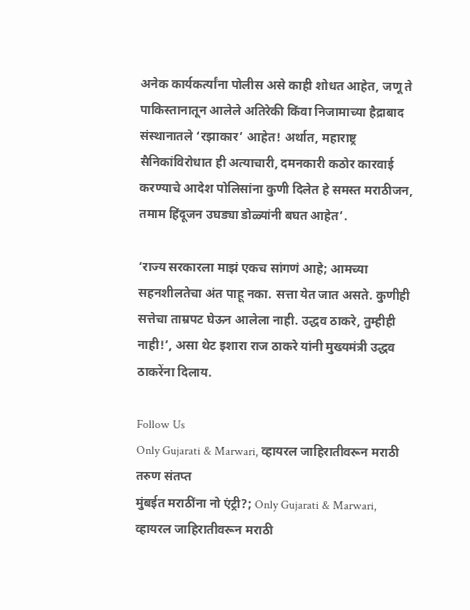अनेक कार्यकर्त्यांना पोलीस असे काही शोधत आहेत, जणू ते पाकिस्तानातून आलेले अतिरेकी किंवा निजामाच्या हैद्राबाद संस्थानातले ‘रझाकार’ आहेत! अर्थात, महाराष्ट्र सैनिकांविरोधात ही अत्याचारी, दमनकारी कठोर कारवाई करण्याचे आदेश पोलिसांना कुणी दिलेत हे समस्त मराठीजन, तमाम हिंदूजन उघड्या डोळ्यांनी बघत आहेत’.

‘राज्य सरकारला माझं एकच सांगणं आहे; आमच्या सहनशीलतेचा अंत पाहू नका. सत्ता येत जात असते. कुणीही सत्तेचा ताम्रपट घेऊन आलेला नाही. उद्धव ठाकरे, तुम्हीही नाही!’, असा थेट इशारा राज ठाकरे यांनी मुख्यमंत्री उद्धव ठाकरेंना दिलाय.

Follow Us
Only Gujarati & Marwari, व्हायरल जाहिरातीवरून मराठी तरुण संतप्त
मुंबईत मराठींना नो एंट्री?; Only Gujarati & Marwari, व्हायरल जाहिरातीवरून मराठी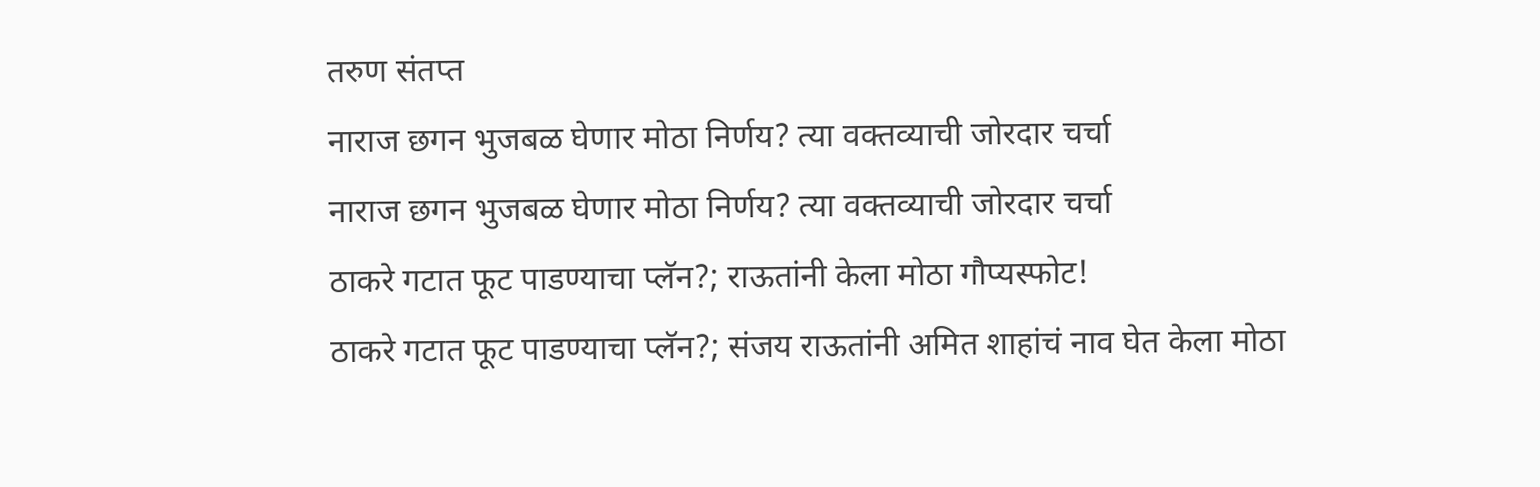तरुण संतप्त
नाराज छगन भुजबळ घेणार मोठा निर्णय? त्या वक्तव्याची जोरदार चर्चा
नाराज छगन भुजबळ घेणार मोठा निर्णय? त्या वक्तव्याची जोरदार चर्चा
ठाकरे गटात फूट पाडण्याचा प्लॅन?; राऊतांनी केला मोठा गौप्यस्फोट!
ठाकरे गटात फूट पाडण्याचा प्लॅन?; संजय राऊतांनी अमित शाहांचं नाव घेत केला मोठा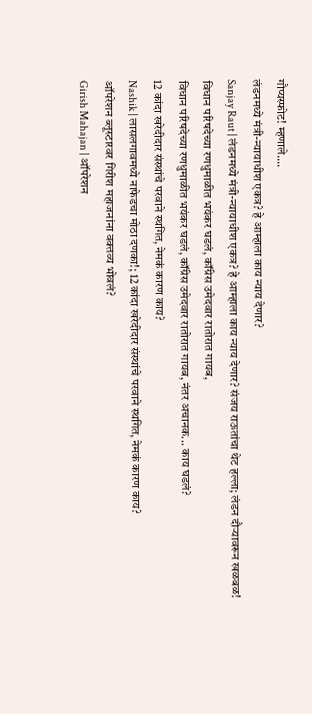गौप्यस्फोट! म्हणाले....
लंडनमध्ये मंत्री-न्यायाधीश एकत्र? हे आम्हाला काय न्याय देणार?
Sanjay Raut | लंडनमध्ये मंत्री-न्यायाधीश एकत्र? हे आम्हाला काय न्याय देणार? संजय राऊतांचा थेट हल्ला; लंडन दौऱ्यावरून खळबळ!
विधान परिषदेच्या रणधुमाळीत भयंकर घडलं, कॉंग्रेस उमेदवार रातोरात गायब,
विधान परिषदेच्या रणधुमाळीत भयंकर घडलं, कॉंग्रेस उमेदवार रातोरात गायब, नंतर अचानक... काय घडलं?
12 कांदा खरेदीदार संस्थांचे परवाने स्थगित, नेमकं कारण काय?
Nashik | लासलगावमध्ये नाफेडचा मोठा दणका!; 12 कांदा खरेदीदार संस्थांचे परवाने स्थगित, नेमकं कारण काय?
ऑपरेशन ब्लूस्टारवर गिरीश महाजनांना वक्तव्य भोवलं?
Girish Mahajan | ऑपरेशन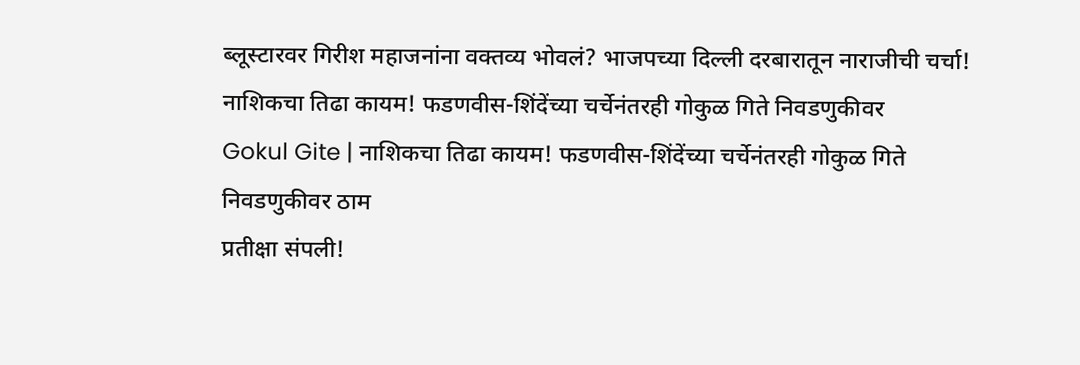ब्लूस्टारवर गिरीश महाजनांना वक्तव्य भोवलं? भाजपच्या दिल्ली दरबारातून नाराजीची चर्चा!
नाशिकचा तिढा कायम! फडणवीस-शिंदेंच्या चर्चेनंतरही गोकुळ गिते निवडणुकीवर
Gokul Gite | नाशिकचा तिढा कायम! फडणवीस-शिंदेंच्या चर्चेनंतरही गोकुळ गिते निवडणुकीवर ठाम
प्रतीक्षा संपली!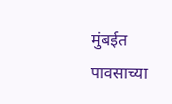मुंबईत पावसाच्या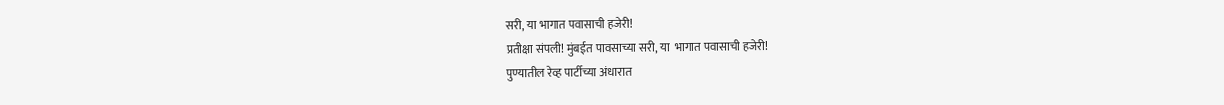सरी, या भागात पवासाची हजेरी!
प्रतीक्षा संपली! मुंबईत पावसाच्या सरी, या  भागात पवासाची हजेरी!
पुण्यातील रेव्ह पार्टीच्या अंधारात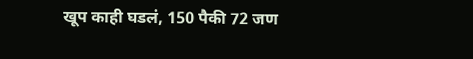खूप काही घडलं, 150 पैकी 72 जण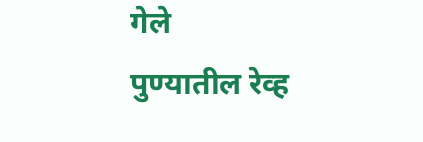गेले
पुण्यातील रेव्ह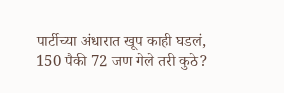पार्टीच्या अंधारात खूप काही घडलं, 150 पैकी 72 जण गेले तरी कुठे?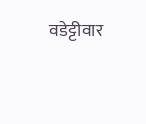वडेट्टीवार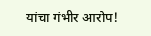यांचा गंभीर आरोप!